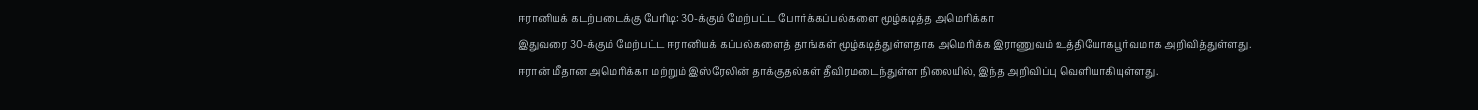ஈரானியக் கடற்படைக்கு பேரிடி: 30-க்கும் மேற்பட்ட போர்க்கப்பல்களை மூழ்கடித்த அமெரிக்கா
இதுவரை 30-க்கும் மேற்பட்ட ஈரானியக் கப்பல்களைத் தாங்கள் மூழ்கடித்துள்ளதாக அமெரிக்க இராணுவம் உத்தியோகபூர்வமாக அறிவித்துள்ளது.
ஈரான் மீதான அமெரிக்கா மற்றும் இஸ்ரேலின் தாக்குதல்கள் தீவிரமடைந்துள்ள நிலையில், இந்த அறிவிப்பு வெளியாகியுள்ளது.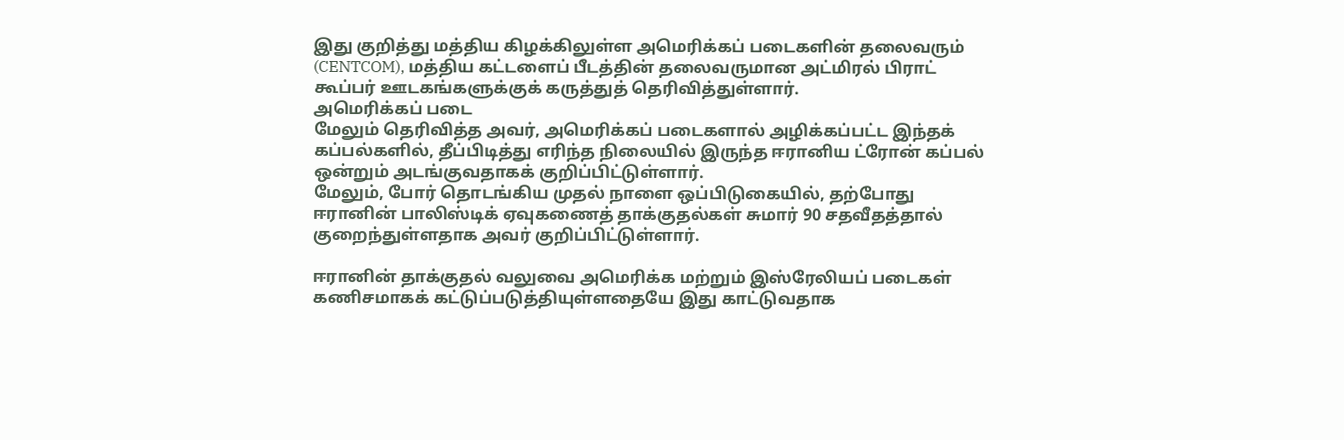இது குறித்து மத்திய கிழக்கிலுள்ள அமெரிக்கப் படைகளின் தலைவரும் (CENTCOM), மத்திய கட்டளைப் பீடத்தின் தலைவருமான அட்மிரல் பிராட் கூப்பர் ஊடகங்களுக்குக் கருத்துத் தெரிவித்துள்ளார்.
அமெரிக்கப் படை
மேலும் தெரிவித்த அவர், அமெரிக்கப் படைகளால் அழிக்கப்பட்ட இந்தக் கப்பல்களில், தீப்பிடித்து எரிந்த நிலையில் இருந்த ஈரானிய ட்ரோன் கப்பல் ஒன்றும் அடங்குவதாகக் குறிப்பிட்டுள்ளார்.
மேலும், போர் தொடங்கிய முதல் நாளை ஒப்பிடுகையில், தற்போது ஈரானின் பாலிஸ்டிக் ஏவுகணைத் தாக்குதல்கள் சுமார் 90 சதவீதத்தால் குறைந்துள்ளதாக அவர் குறிப்பிட்டுள்ளார்.

ஈரானின் தாக்குதல் வலுவை அமெரிக்க மற்றும் இஸ்ரேலியப் படைகள் கணிசமாகக் கட்டுப்படுத்தியுள்ளதையே இது காட்டுவதாக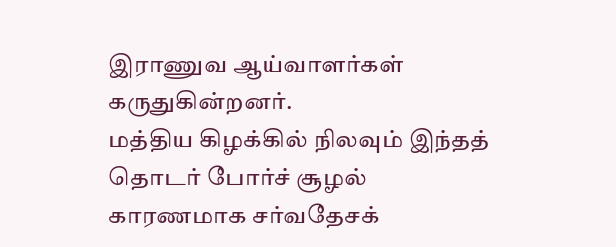இராணுவ ஆய்வாளர்கள் கருதுகின்றனர்.
மத்திய கிழக்கில் நிலவும் இந்தத் தொடர் போர்ச் சூழல் காரணமாக சர்வதேசக்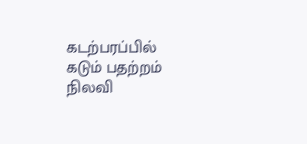கடற்பரப்பில் கடும் பதற்றம் நிலவி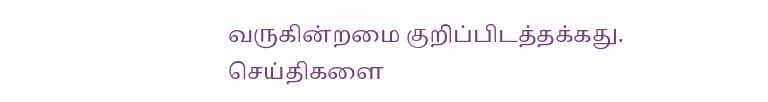வருகின்றமை குறிப்பிடத்தக்கது.
செய்திகளை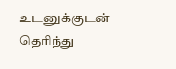உடனுக்குடன் தெரிந்து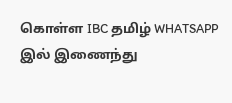கொள்ள IBC தமிழ் WHATSAPP இல் இணைந்து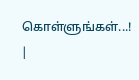கொள்ளுங்கள்...! |